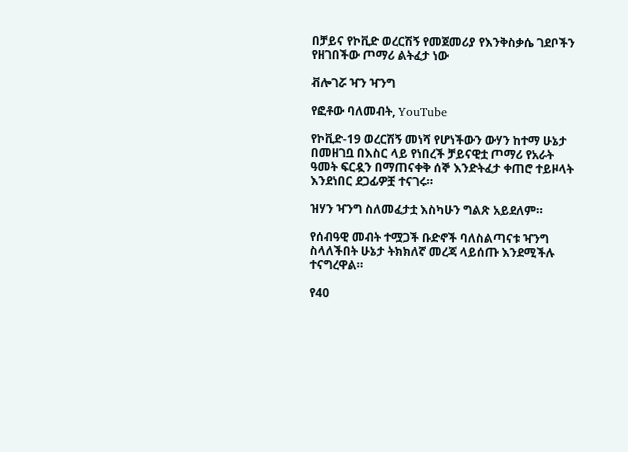በቻይና የኮቪድ ወረርሽኝ የመጀመሪያ የእንቅስቃሴ ገደቦችን የዘገበችው ጦማሪ ልትፈታ ነው

ቭሎገሯ ዣን ዣንግ

የፎቶው ባለመብት, YouTube

የኮቪድ-19 ወረርሽኝ መነሻ የሆነችውን ውሃን ከተማ ሁኔታ በመዘገቧ በእስር ላይ የነበረች ቻይናዊቷ ጦማሪ የአራት ዓመት ፍርዷን በማጠናቀቅ ሰኞ እንድትፈታ ቀጠሮ ተይዞላት እንደነበር ደጋፊዎቿ ተናገሩ።

ዝሃን ዣንግ ስለመፈታቷ እስካሁን ግልጽ አይደለም።

የሰብዓዊ መብት ተሟጋች ቡድኖች ባለስልጣናቱ ዣንግ ስላለችበት ሁኔታ ትክክለኛ መረጃ ላይሰጡ እንደሚችሉ ተናግረዋል።

የ40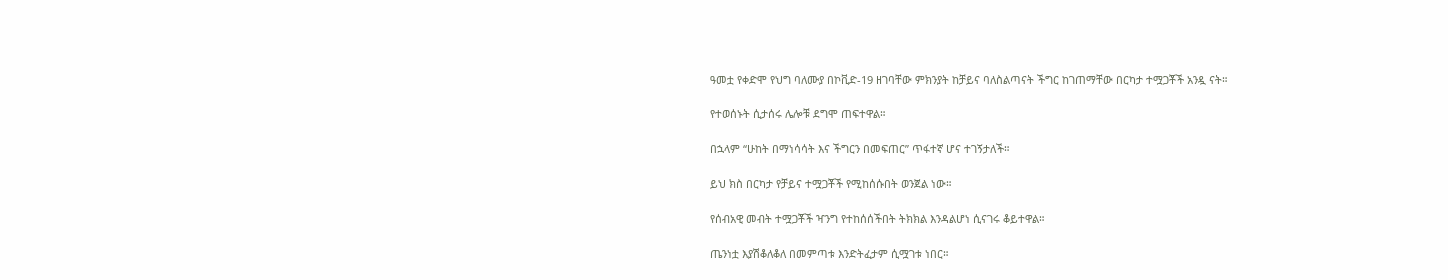ዓመቷ የቀድሞ የህግ ባለሙያ በኮቪድ-19 ዘገባቸው ምክንያት ከቻይና ባለስልጣናት ችግር ከገጠማቸው በርካታ ተሟጋቾች አንዷ ናት።

የተወሰኑት ሲታሰሩ ሌሎቹ ደግሞ ጠፍተዋል።

በኋላም “ሁከት በማነሳሳት እና ችግርን በመፍጠር” ጥፋተኛ ሆና ተገኝታለች።

ይህ ክስ በርካታ የቻይና ተሟጋቾች የሚከሰሱበት ወንጀል ነው።

የሰብአዊ መብት ተሟጋቾች ዣንግ የተከሰሰችበት ትክክል እንዳልሆነ ሲናገሩ ቆይተዋል።

ጤንነቷ እያሽቆለቆለ በመምጣቱ እንድትፈታም ሲሟገቱ ነበር።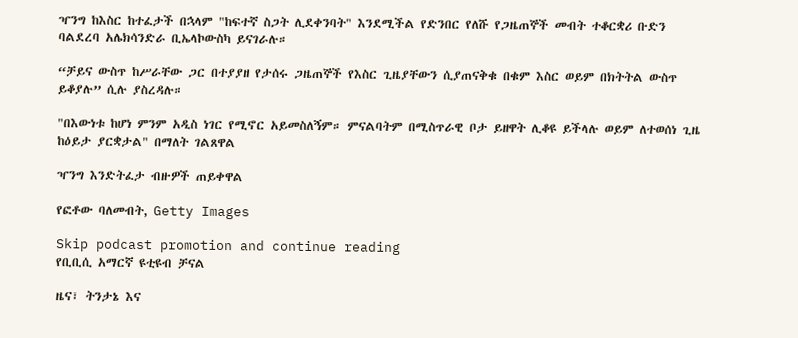ዣንግ ከእስር ከተፈታች በኋላም "ከፍተኛ ስጋት ሊደቀንባት" እንደሚችል የድንበር የለሹ የጋዜጠኞች መብት ተቆርቋሪ ቡድን ባልደረባ አሌክሳንድራ ቢኤላኮውስካ ይናገራሉ።

“ቻይና ውስጥ ከሥራቸው ጋር በተያያዘ የታሰሩ ጋዜጠኞች የእስር ጊዜያቸውን ሲያጠናቅቁ በቁም እስር ወይም በክትትል ውስጥ ይቆያሉ” ሲሉ ያስረዳሉ።

"በእውነቱ ከሆነ ምንም አዲስ ነገር የሚኖር አይመስለኝም። ምናልባትም በሚስጥራዊ ቦታ ይዘዋት ሊቆዩ ይችላሉ ወይም ለተወሰነ ጊዜ ከዕይታ ያርቋታል" በማለት ገልጸዋል

ዣንግ እንድትፈታ ብዙዎች ጠይቀዋል

የፎቶው ባለመብት, Getty Images

Skip podcast promotion and continue reading
የቢቢሲ አማርኛ ዩቲዩብ ቻናል

ዜና፣ ትንታኔ እና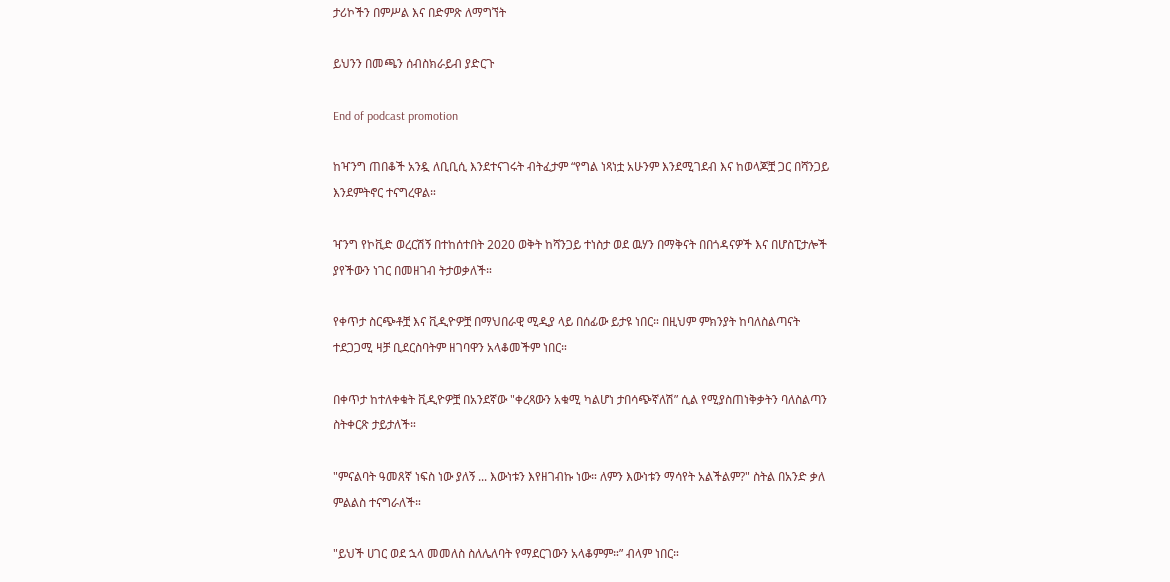ታሪኮችን በምሥል እና በድምጽ ለማግኘት

ይህንን በመጫን ሰብስክራይብ ያድርጉ

End of podcast promotion

ከዣንግ ጠበቆች አንዷ ለቢቢሲ እንደተናገሩት ብትፈታም “የግል ነጻነቷ አሁንም እንደሚገደብ እና ከወላጆቿ ጋር በሻንጋይ እንደምትኖር ተናግረዋል።

ዣንግ የኮቪድ ወረርሽኝ በተከሰተበት 2020 ወቅት ከሻንጋይ ተነስታ ወደ ዉሃን በማቅናት በበጎዳናዎች እና በሆስፒታሎች ያየችውን ነገር በመዘገብ ትታወቃለች።

የቀጥታ ስርጭቶቿ እና ቪዲዮዎቿ በማህበራዊ ሚዲያ ላይ በሰፊው ይታዩ ነበር። በዚህም ምክንያት ከባለስልጣናት ተደጋጋሚ ዛቻ ቢደርስባትም ዘገባዋን አላቆመችም ነበር።

በቀጥታ ከተለቀቁት ቪዲዮዎቿ በአንደኛው "ቀረጻውን አቁሚ ካልሆነ ታበሳጭኛለሽ” ሲል የሚያስጠነቅቃትን ባለስልጣን ስትቀርጽ ታይታለች።

"ምናልባት ዓመጸኛ ነፍስ ነው ያለኝ ... እውነቱን እየዘገብኩ ነው። ለምን እውነቱን ማሳየት አልችልም?" ስትል በአንድ ቃለ ምልልስ ተናግራለች።

"ይህች ሀገር ወደ ኋላ መመለስ ስለሌለባት የማደርገውን አላቆምም።” ብላም ነበር።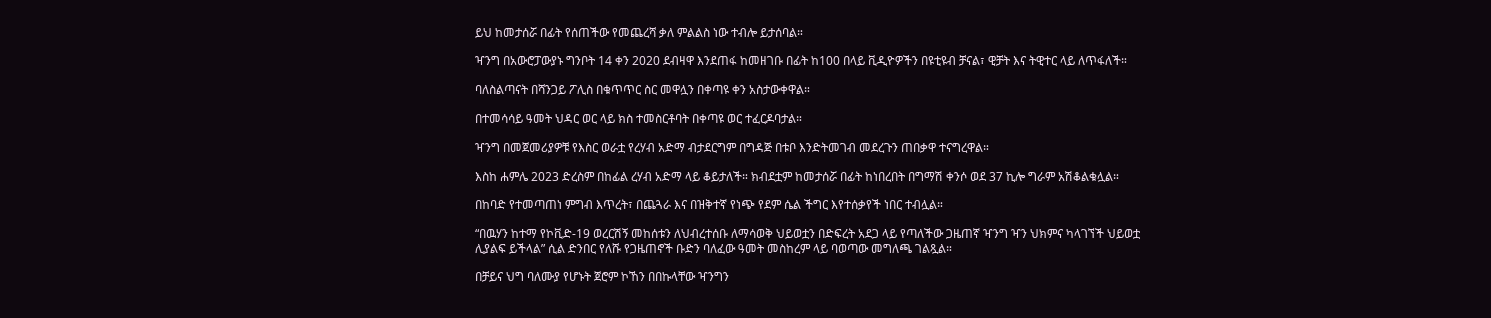ይህ ከመታሰሯ በፊት የሰጠችው የመጨረሻ ቃለ ምልልስ ነው ተብሎ ይታሰባል።

ዣንግ በአውሮፓውያኑ ግንቦት 14 ቀን 2020 ደብዛዋ እንደጠፋ ከመዘገቡ በፊት ከ100 በላይ ቪዲዮዎችን በዩቲዩብ ቻናል፣ ዊቻት እና ትዊተር ላይ ለጥፋለች።

ባለስልጣናት በሻንጋይ ፖሊስ በቁጥጥር ስር መዋሏን በቀጣዩ ቀን አስታውቀዋል።

በተመሳሳይ ዓመት ህዳር ወር ላይ ክስ ተመስርቶባት በቀጣዩ ወር ተፈርዶባታል።

ዣንግ በመጀመሪያዎቹ የእስር ወራቷ የረሃብ አድማ ብታደርግም በግዳጅ በቱቦ እንድትመገብ መደረጉን ጠበቃዋ ተናግረዋል።

እስከ ሐምሌ 2023 ድረስም በከፊል ረሃብ አድማ ላይ ቆይታለች። ክብደቷም ከመታሰሯ በፊት ከነበረበት በግማሽ ቀንሶ ወደ 37 ኪሎ ግራም አሽቆልቁሏል።

በከባድ የተመጣጠነ ምግብ እጥረት፣ በጨጓራ እና በዝቅተኛ የነጭ የደም ሴል ችግር እየተሰቃየች ነበር ተብሏል።

“በዉሃን ከተማ የኮቪድ-19 ወረርሽኝ መከሰቱን ለህብረተሰቡ ለማሳወቅ ህይወቷን በድፍረት አደጋ ላይ የጣለችው ጋዜጠኛ ዣንግ ዣን ህክምና ካላገኘች ህይወቷ ሊያልፍ ይችላል” ሲል ድንበር የለሹ የጋዜጠኖች ቡድን ባለፈው ዓመት መስከረም ላይ ባወጣው መግለጫ ገልጿል።

በቻይና ህግ ባለሙያ የሆኑት ጀሮም ኮኸን በበኩላቸው ዣንግን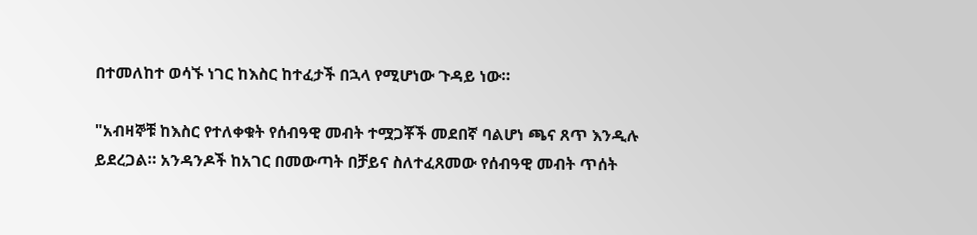በተመለከተ ወሳኙ ነገር ከእስር ከተፈታች በኋላ የሚሆነው ጉዳይ ነው።

"አብዛኞቹ ከእስር የተለቀቁት የሰብዓዊ መብት ተሟጋቾች መደበኛ ባልሆነ ጫና ጸጥ እንዲሉ ይደረጋል። አንዳንዶች ከአገር በመውጣት በቻይና ስለተፈጸመው የሰብዓዊ መብት ጥሰት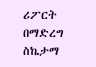ሪፖርት በማድረግ ስኬታማ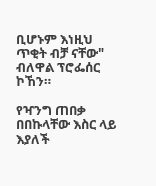ቢሆኑም እነዚህ ጥቂት ብቻ ናቸው" ብለዋል ፕሮፌሰር ኮኸን።

የዣንግ ጠበቃ በበኩላቸው እስር ላይ እያለች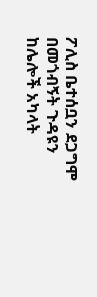ፖሊስ ቤተሰቧን ደጋግሞ በመጎብኝት ጉዳዩን ከሌሎች አካላት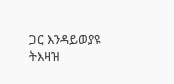ጋር እንዳይወያዩ ትእዛዝ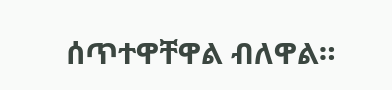ሰጥተዋቸዋል ብለዋል።